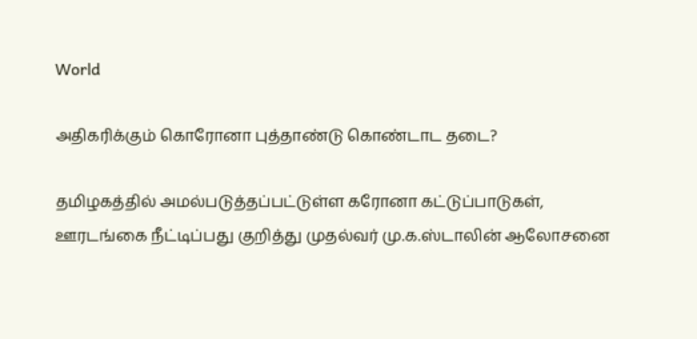World

அதிகரிக்கும் கொரோனா புத்தாண்டு கொண்டாட தடை?

தமிழகத்தில் அமல்படுத்தப்பட்டுள்ள கரோனா கட்டுப்பாடுகள், ஊரடங்கை நீட்டிப்பது குறித்து முதல்வர் மு.க.ஸ்டாலின் ஆலோசனை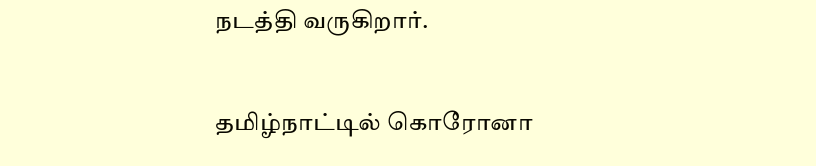நடத்தி வருகிறார்.

தமிழ்நாட்டில் கொரோனா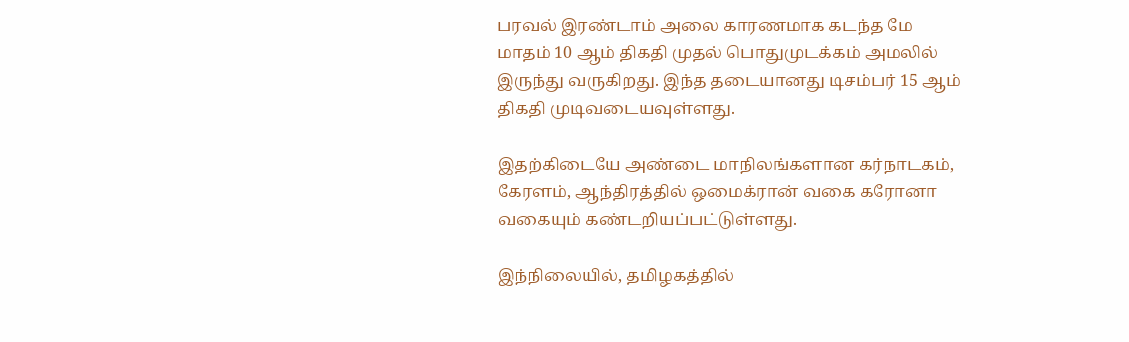பரவல் இரண்டாம் அலை காரணமாக கடந்த மே மாதம் 10 ஆம் திகதி முதல் பொதுமுடக்கம் அமலில் இருந்து வருகிறது. இந்த தடையானது டிசம்பர் 15 ஆம் திகதி முடிவடையவுள்ளது.

இதற்கிடையே அண்டை மாநிலங்களான கர்நாடகம், கேரளம், ஆந்திரத்தில் ஒமைக்ரான் வகை கரோனா வகையும் கண்டறியப்பட்டுள்ளது.

இந்நிலையில், தமிழகத்தில்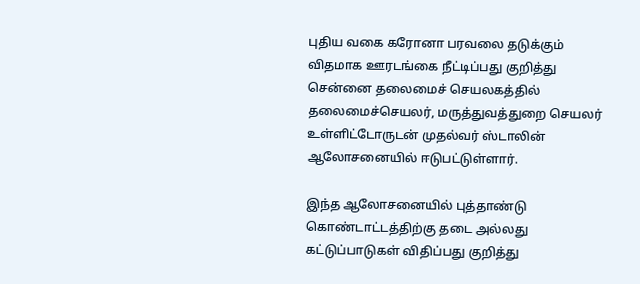புதிய வகை கரோனா பரவலை தடுக்கும் விதமாக ஊரடங்கை நீட்டிப்பது குறித்து சென்னை தலைமைச் செயலகத்தில் தலைமைச்செயலர், மருத்துவத்துறை செயலர் உள்ளிட்டோருடன் முதல்வர் ஸ்டாலின் ஆலோசனையில் ஈடுபட்டுள்ளார்.

இந்த ஆலோசனையில் புத்தாண்டு கொண்டாட்டத்திற்கு தடை அல்லது கட்டுப்பாடுகள் விதிப்பது குறித்து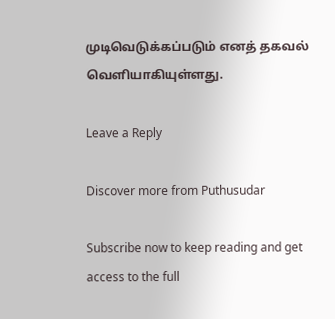முடிவெடுக்கப்படும் எனத் தகவல் வெளியாகியுள்ளது.

Leave a Reply

Discover more from Puthusudar

Subscribe now to keep reading and get access to the full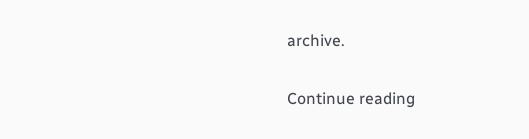archive.

Continue reading